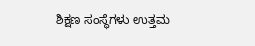ಶಿಕ್ಷಣ ಸಂಸ್ಥೆಗಳು ಉತ್ತಮ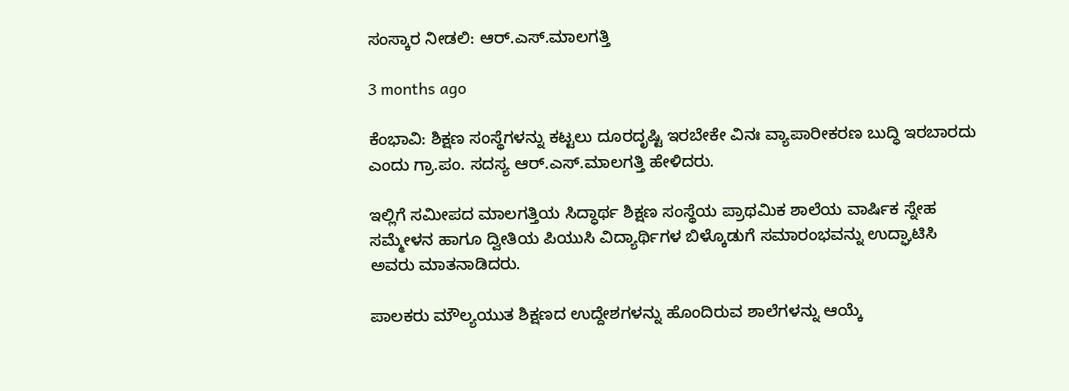ಸಂಸ್ಕಾರ ನೀಡಲಿ: ಆರ್.ಎಸ್.ಮಾಲಗತ್ತಿ

3 months ago

ಕೆಂಭಾವಿ: ಶಿಕ್ಷಣ ಸಂಸ್ಥೆಗಳನ್ನು ಕಟ್ಟಲು ದೂರದೃಷ್ಟಿ ಇರಬೇಕೇ ವಿನಃ ವ್ಯಾಪಾರೀಕರಣ ಬುದ್ಧಿ ಇರಬಾರದು ಎಂದು ಗ್ರಾ.ಪಂ. ಸದಸ್ಯ ಆರ್.ಎಸ್.ಮಾಲಗತ್ತಿ ಹೇಳಿದರು.

ಇಲ್ಲಿಗೆ ಸಮೀಪದ ಮಾಲಗತ್ತಿಯ ಸಿದ್ಧಾರ್ಥ ಶಿಕ್ಷಣ ಸಂಸ್ಥೆಯ ಪ್ರಾಥಮಿಕ ಶಾಲೆಯ ವಾರ್ಷಿಕ ಸ್ನೇಹ ಸಮ್ಮೇಳನ ಹಾಗೂ ದ್ವೀತಿಯ ಪಿಯುಸಿ ವಿದ್ಯಾರ್ಥಿಗಳ ಬಿಳ್ಕೊಡುಗೆ ಸಮಾರಂಭವನ್ನು ಉದ್ಘಾಟಿಸಿ ಅವರು ಮಾತನಾಡಿದರು.

ಪಾಲಕರು ಮೌಲ್ಯಯುತ ಶಿಕ್ಷಣದ ಉದ್ದೇಶಗಳನ್ನು ಹೊಂದಿರುವ ಶಾಲೆಗಳನ್ನು ಆಯ್ಕೆ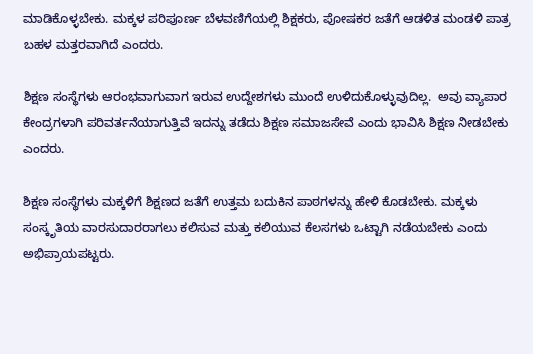ಮಾಡಿಕೊಳ್ಳಬೇಕು. ಮಕ್ಕಳ ಪರಿಪೂರ್ಣ ಬೆಳವಣಿಗೆಯಲ್ಲಿ ಶಿಕ್ಷಕರು, ಪೋಷಕರ ಜತೆಗೆ ಆಡಳಿತ ಮಂಡಳಿ ಪಾತ್ರ ಬಹಳ ಮತ್ತರವಾಗಿದೆ ಎಂದರು.

ಶಿಕ್ಷಣ ಸಂಸ್ಥೆಗಳು ಆರಂಭವಾಗುವಾಗ ಇರುವ ಉದ್ದೇಶಗಳು ಮುಂದೆ ಉಳಿದುಕೊಳ್ಳುವುದಿಲ್ಲ.  ಅವು ವ್ಯಾಪಾರ ಕೇಂದ್ರಗಳಾಗಿ ಪರಿವರ್ತನೆಯಾಗುತ್ತಿವೆ ಇದನ್ನು ತಡೆದು ಶಿಕ್ಷಣ ಸಮಾಜ‌ಸೇವೆ ಎಂದು ಭಾವಿಸಿ ಶಿಕ್ಷಣ ನೀಡಬೇಕು ಎಂದರು.

ಶಿಕ್ಷಣ ಸಂಸ್ಥೆಗಳು ಮಕ್ಕಳಿಗೆ ಶಿಕ್ಷಣದ ಜತೆಗೆ ಉತ್ತಮ ಬದುಕಿನ ಪಾಠಗಳನ್ನು ಹೇಳಿ ಕೊಡಬೇಕು. ಮಕ್ಕಳು ಸಂಸ್ಕೃತಿಯ ವಾರಸುದಾರರಾಗಲು ಕಲಿಸುವ ಮತ್ತು ಕಲಿಯುವ ಕೆಲಸಗಳು ಒಟ್ಟಾಗಿ ನಡೆಯಬೇಕು ಎಂದು ಅಭಿಪ್ರಾಯಪಟ್ಟರು.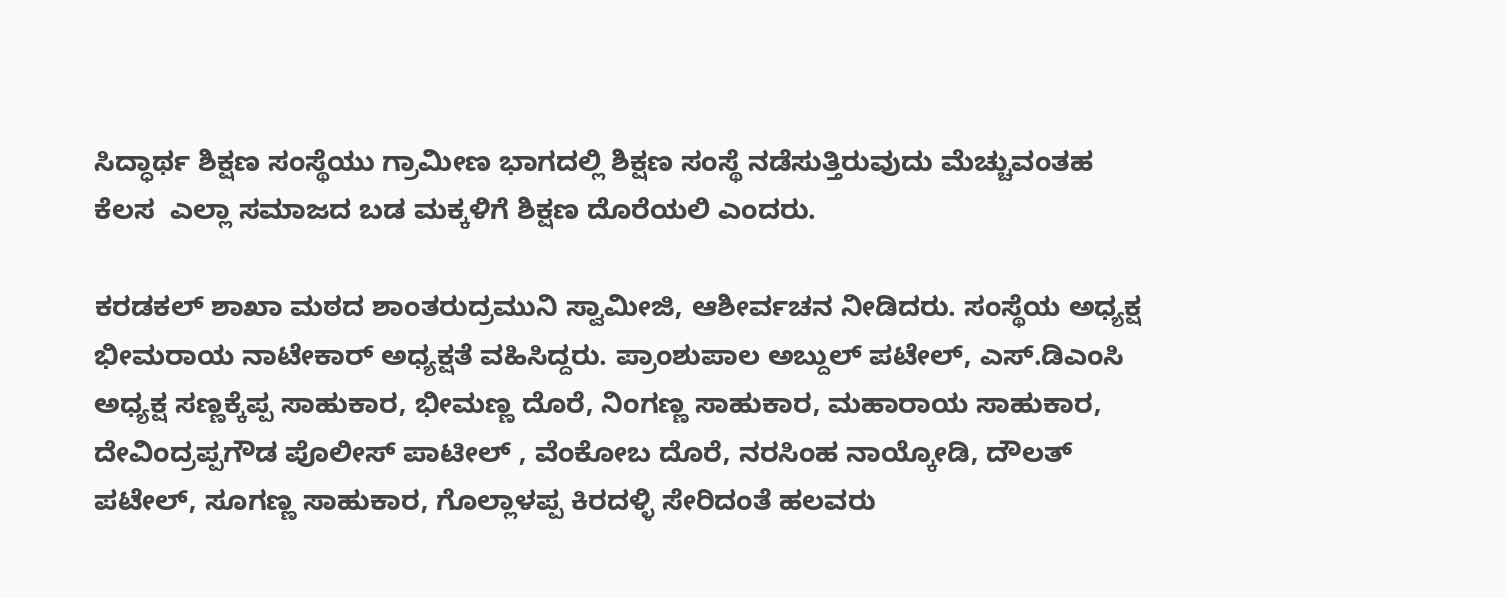ಸಿದ್ಧಾರ್ಥ ಶಿಕ್ಷಣ‌ ಸಂಸ್ಥೆಯು ಗ್ರಾಮೀಣ ಭಾಗದಲ್ಲಿ ಶಿಕ್ಷಣ ಸಂಸ್ಥೆ ನಡೆಸುತ್ತಿರುವುದು ಮೆಚ್ಚುವಂತಹ ಕೆಲಸ  ಎಲ್ಲಾ ಸಮಾಜದ ಬಡ ಮಕ್ಕಳಿಗೆ ಶಿಕ್ಷಣ ದೊರೆಯಲಿ ಎಂದರು.

ಕರಡಕಲ್ ಶಾಖಾ ಮಠದ ಶಾಂತರುದ್ರಮುನಿ‌ ಸ್ವಾಮೀಜಿ, ಆಶೀರ್ವಚನ ನೀಡಿದರು. ಸಂಸ್ಥೆಯ ಅಧ್ಯಕ್ಷ ಭೀಮರಾಯ ನಾಟೇಕಾರ್ ಅಧ್ಯಕ್ಷತೆ ವಹಿಸಿದ್ದರು. ಪ್ರಾಂಶುಪಾಲ ಅಬ್ದುಲ್ ಪಟೇಲ್, ಎಸ್.ಡಿಎಂಸಿ‌ ಅಧ್ಯಕ್ಷ ಸಣ್ಣಕ್ಕೆಪ್ಪ ಸಾಹುಕಾರ, ಭೀಮಣ್ಣ ದೊರೆ, ನಿಂಗಣ್ಣ ಸಾಹುಕಾರ, ಮಹಾರಾಯ ಸಾಹುಕಾರ, ದೇವಿಂದ್ರಪ್ಪಗೌಡ ಪೊಲೀಸ್ ಪಾಟೀಲ್ , ವೆಂಕೋಬ ದೊರೆ, ನರಸಿಂಹ ನಾಯ್ಕೋಡಿ, ದೌಲತ್ ಪಟೇಲ್, ಸೂಗಣ್ಣ ಸಾಹುಕಾರ, ಗೊಲ್ಲಾಳಪ್ಪ ಕಿರದಳ್ಳಿ ಸೇರಿದಂತೆ ಹಲವರು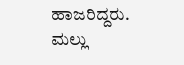ಹಾಜರಿದ್ದರು. ಮಲ್ಲು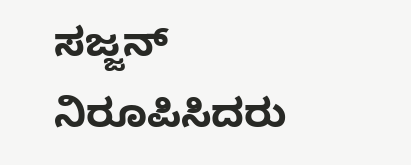ಸಜ್ಜನ್ ನಿರೂಪಿಸಿದರು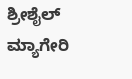ಶ್ರೀಶೈಲ್ ಮ್ಯಾಗೇರಿ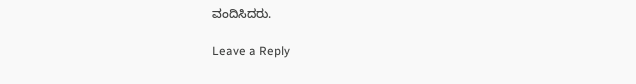ವಂದಿಸಿದರು.

Leave a Reply